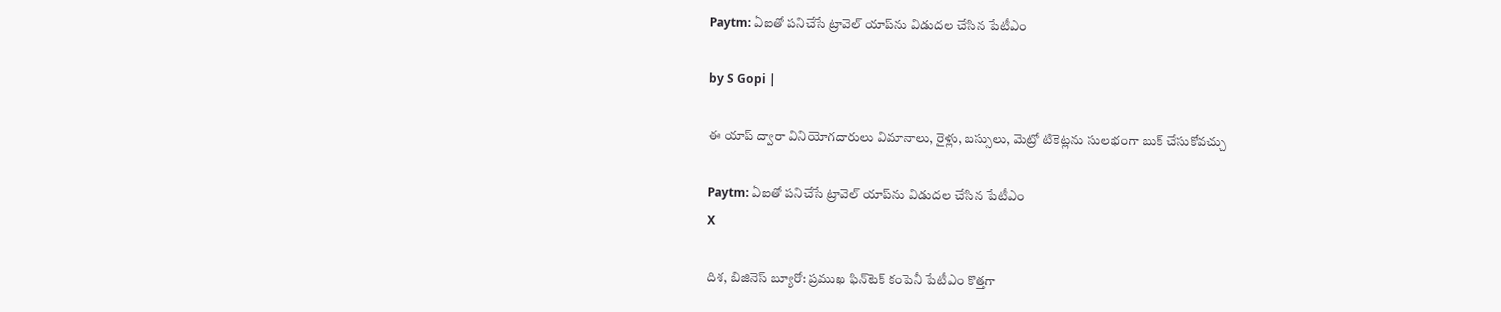Paytm: ఏఐతో పనిచేసే ట్రావెల్ యాప్‌ను విడుదల చేసిన పేటీఎం

by S Gopi |

ఈ యాప్ ద్వారా వినియోగదారులు విమానాలు, రైళ్లు, బస్సులు, మెట్రో టికెట్లను సులభంగా బుక్ చేసుకోవచ్చు

Paytm: ఏఐతో పనిచేసే ట్రావెల్ యాప్‌ను విడుదల చేసిన పేటీఎం
X

దిశ, బిజినెస్ బ్యూరో: ప్రముఖ ఫిన్‌టెక్ కంపెనీ పేటీఎం కొత్తగా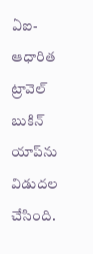ఏఐ-ఆధారిత ట్రావెల్ బుకిన్ యాప్‌ను విడుదల చేసింది.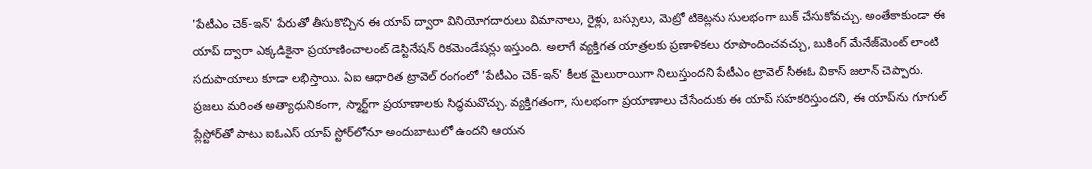'పేటీఎం చెక్-ఇన్' పేరుతో తీసుకొచ్చిన ఈ యాప్ ద్వారా వినియోగదారులు విమానాలు, రైళ్లు, బస్సులు, మెట్రో టికెట్లను సులభంగా బుక్ చేసుకోవచ్చు. అంతేకాకుండా ఈ యాప్ ద్వారా ఎక్కడికైనా ప్రయాణించాలంట్ డెస్టినేషన్ రికమెండేషన్లు ఇస్తుంది. అలాగే వ్యక్తిగత యాత్రలకు ప్రణాళికలు రూపొందించవచ్చు, బుకింగ్ మేనేజ్‌మెంట్ లాంటి సదుపాయాలు కూడా లభిస్తాయి. ఏఐ ఆధారిత ట్రావెల్ రంగంలో 'పేటీఎం చెక్-ఇన్' కీలక మైలురాయిగా నిలుస్తుందని పేటీఎం ట్రావెల్ సీఈఓ వికాస్ జలాన్ చెప్పారు. ప్రజలు మరింత అత్యాధునికంగా, స్మార్ట్‌గా ప్రయాణాలకు సిద్ధమవొచ్చు. వ్యక్తిగతంగా, సులభంగా ప్రయాణాలు చేసేందుకు ఈ యాప్ సహకరిస్తుందని, ఈ యాప్‌ను గూగుల్ ప్లేస్టోర్‌తో పాటు ఐఓఎస్ యాప్ స్టోర్‌లోనూ అందుబాటులో ఉందని ఆయన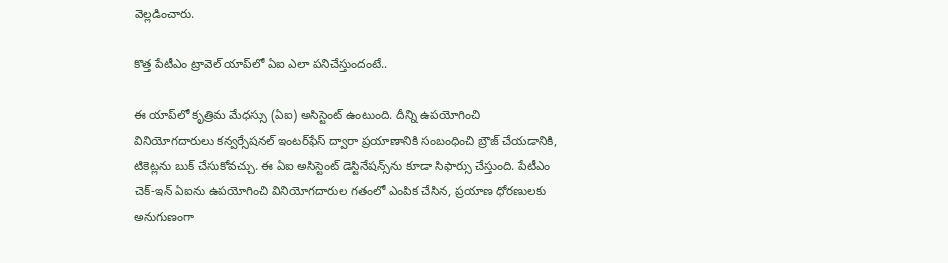వెల్లడించారు.

కొత్త పేటీఎం ట్రావెల్ యాప్‌లో ఏఐ ఎలా పనిచేస్తుందంటే..

ఈ యాప్‌లో కృత్రిమ మేధస్సు (ఏఐ) అసిస్టెంట్ ఉంటుంది. దీన్ని ఉపయోగించి వినియోగదారులు కన్వర్సేషనల్ ఇంటర్‌ఫేస్ ద్వారా ప్రయాణానికి సంబంధించి బ్రౌజ్ చేయడానికి, టికెట్లను బుక్ చేసుకోవచ్చు. ఈ ఏఐ అసిస్టెంట్ డెస్టినేషన్స్‌ను కూడా సిఫార్సు చేస్తుంది. పేటీఎం చెక్-ఇన్ ఏఐను ఉపయోగించి వినియోగదారుల గతంలో ఎంపిక చేసిన, ప్రయాణ ధోరణులకు అనుగుణంగా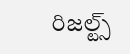రిజల్ట్స్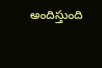అందిస్తుంది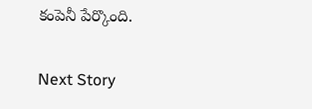కంపెనీ పేర్కొంది.

Next Story